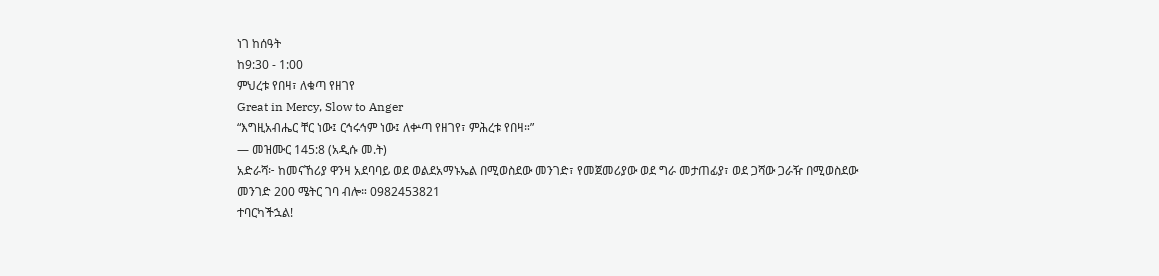ነገ ከሰዓት
ከ9:30 - 1:00
ምህረቱ የበዛ፣ ለቁጣ የዘገየ
Great in Mercy, Slow to Anger
“እግዚአብሔር ቸር ነው፤ ርኅሩኅም ነው፤ ለቍጣ የዘገየ፣ ምሕረቱ የበዛ።”
— መዝሙር 145:8 (አዲሱ መ.ት)
አድራሻ፦ ከመናኸሪያ ዋንዛ አደባባይ ወደ ወልደአማኑኤል በሚወስደው መንገድ፣ የመጀመሪያው ወደ ግራ መታጠፊያ፣ ወደ ጋሻው ጋራዥ በሚወስደው መንገድ 200 ሜትር ገባ ብሎ። 0982453821
ተባርካችኋል!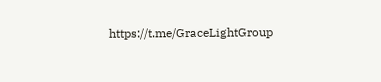https://t.me/GraceLightGroup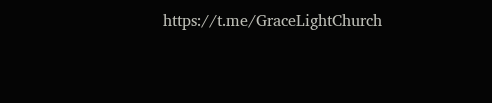https://t.me/GraceLightChurch